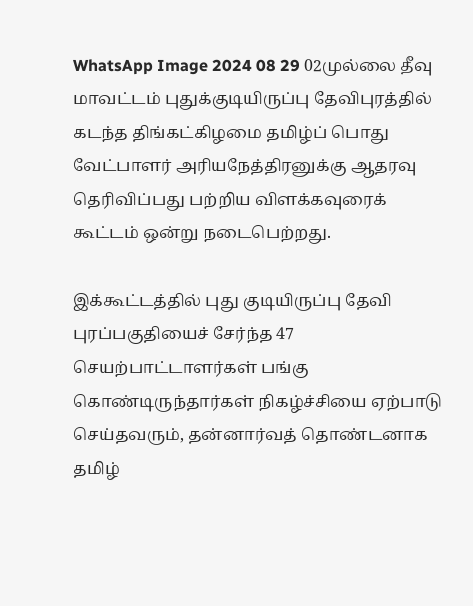WhatsApp Image 2024 08 29 02முல்லை தீவு மாவட்டம் புதுக்குடியிருப்பு தேவிபுரத்தில் கடந்த திங்கட்கிழமை தமிழ்ப் பொது வேட்பாளர் அரியநேத்திரனுக்கு ஆதரவு தெரிவிப்பது பற்றிய விளக்கவுரைக் கூட்டம் ஒன்று நடைபெற்றது.

இக்கூட்டத்தில் புது குடியிருப்பு தேவி புரப்பகுதியைச் சேர்ந்த 47 செயற்பாட்டாளர்கள் பங்கு கொண்டிருந்தார்கள் நிகழ்ச்சியை ஏற்பாடு செய்தவரும், தன்னார்வத் தொண்டனாக தமிழ்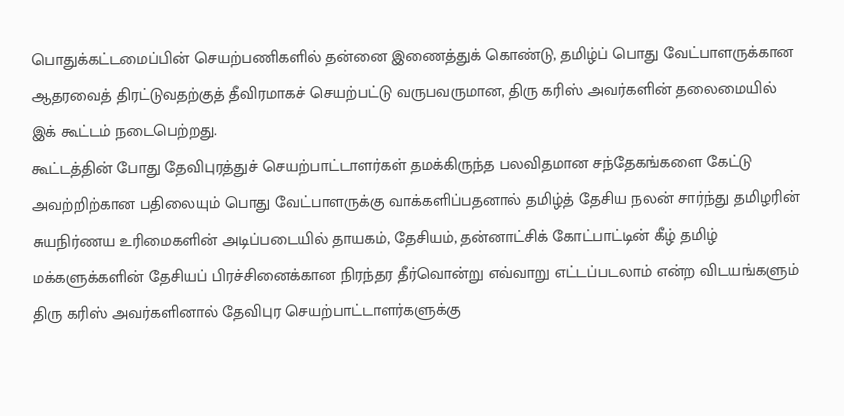பொதுக்கட்டமைப்பின் செயற்பணிகளில் தன்னை இணைத்துக் கொண்டு, தமிழ்ப் பொது வேட்பாளருக்கான ஆதரவைத் திரட்டுவதற்குத் தீவிரமாகச் செயற்பட்டு வருபவருமான, திரு கரிஸ் அவர்களின் தலைமையில் இக் கூட்டம் நடைபெற்றது.
கூட்டத்தின் போது தேவிபுரத்துச் செயற்பாட்டாளர்கள் தமக்கிருந்த பலவிதமான சந்தேகங்களை கேட்டு அவற்றிற்கான பதிலையும் பொது வேட்பாளருக்கு வாக்களிப்பதனால் தமிழ்த் தேசிய நலன் சார்ந்து தமிழரின் சுயநிர்ணய உரிமைகளின் அடிப்படையில் தாயகம், தேசியம், தன்னாட்சிக் கோட்பாட்டின் கீழ் தமிழ் மக்களுக்களின் தேசியப் பிரச்சினைக்கான நிரந்தர தீர்வொன்று எவ்வாறு எட்டப்படலாம் என்ற விடயங்களும் திரு கரிஸ் அவர்களினால் தேவிபுர செயற்பாட்டாளர்களுக்கு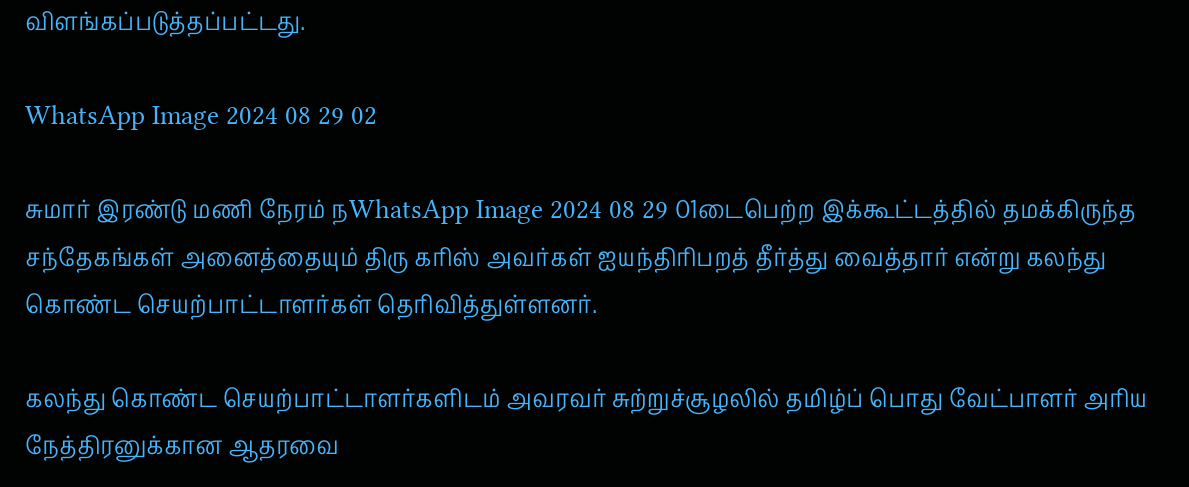விளங்கப்படுத்தப்பட்டது.

WhatsApp Image 2024 08 29 02

சுமார் இரண்டு மணி நேரம் நWhatsApp Image 2024 08 29 01டைபெற்ற இக்கூட்டத்தில் தமக்கிருந்த சந்தேகங்கள் அனைத்தையும் திரு கரிஸ் அவர்கள் ஐயந்திரிபறத் தீர்த்து வைத்தார் என்று கலந்து கொண்ட செயற்பாட்டாளர்கள் தெரிவித்துள்ளனர்.

கலந்து கொண்ட செயற்பாட்டாளர்களிடம் அவரவர் சுற்றுச்சூழலில் தமிழ்ப் பொது வேட்பாளர் அரிய நேத்திரனுக்கான ஆதரவை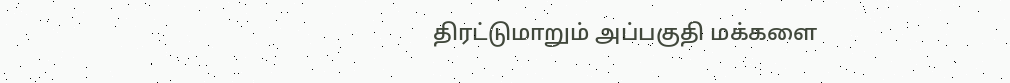திரட்டுமாறும் அப்பகுதி மக்களை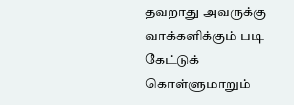தவறாது அவருக்கு வாக்களிக்கும் படி கேட்டுக் கொள்ளுமாறும்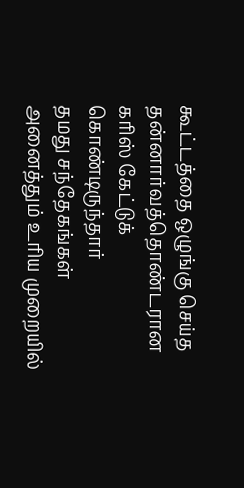கூட்டத்தை ஒழுங்கு செய்த தன்னார்வத்தொண்டரான கரிஸ் கேட்டுக் கொண்டிருந்தார்
தமது சந்தேகங்கள் அனைத்தும் உரிய முறையில்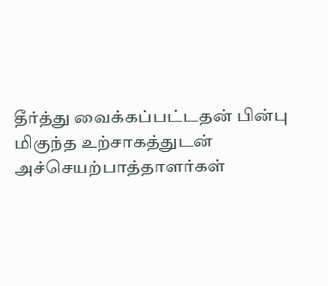தீர்த்து வைக்கப்பட்டதன் பின்பு மிகுந்த உற்சாகத்துடன் அச்செயற்பாத்தாளர்கள்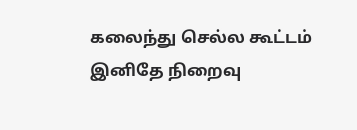கலைந்து செல்ல கூட்டம் இனிதே நிறைவு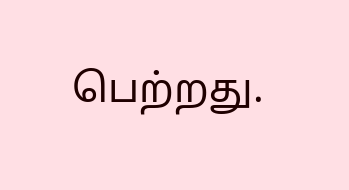பெற்றது.